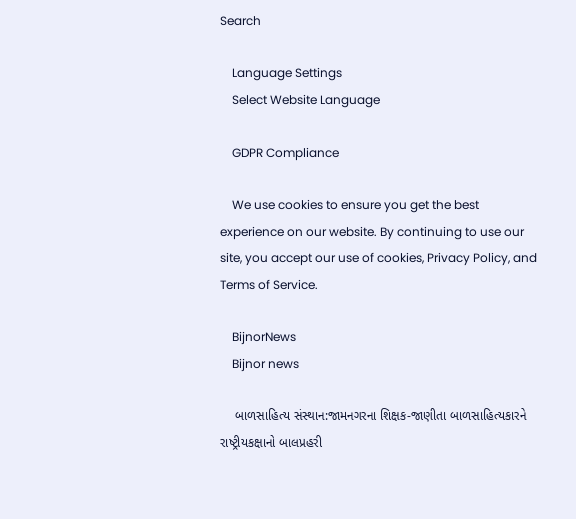Search

    Language Settings
    Select Website Language

    GDPR Compliance

    We use cookies to ensure you get the best experience on our website. By continuing to use our site, you accept our use of cookies, Privacy Policy, and Terms of Service.

    BijnorNews
    Bijnor news

    બાળસાહિત્ય સંસ્થાન:જામનગરના શિક્ષક-જાણીતા બાળસાહિત્યકારને રાષ્ટ્રીયકક્ષાનો બાલપ્રહરી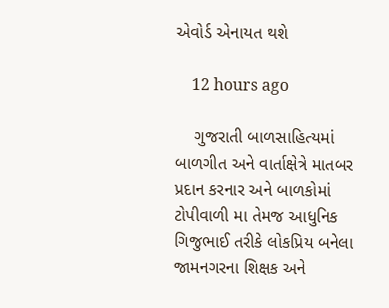એવોર્ડ એનાયત થશે

    12 hours ago

    ગુજરાતી બાળસાહિત્યમાં બાળગીત અને વાર્તાક્ષેત્રે માતબર પ્રદાન કરનાર અને બાળકોમાં ટોપીવાળી મા તેમજ આધુનિક ગિજુભાઈ તરીકે લોકપ્રિય બનેલા જામનગરના શિક્ષક અને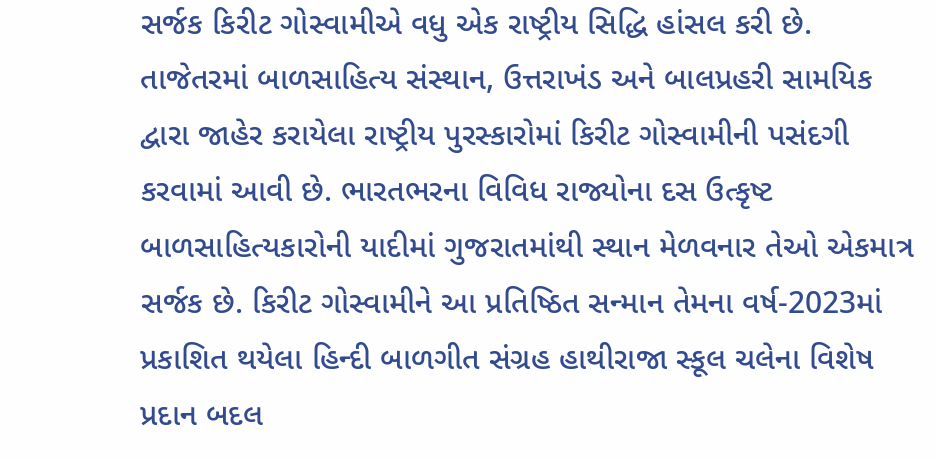સર્જક કિરીટ ગોસ્વામીએ વધુ એક રાષ્ટ્રીય સિદ્ધિ હાંસલ કરી છે. તાજેતરમાં બાળસાહિત્ય સંસ્થાન, ઉત્તરાખંડ અને બાલપ્રહરી સામયિક દ્વારા જાહેર કરાયેલા રાષ્ટ્રીય પુરસ્કારોમાં કિરીટ ગોસ્વામીની પસંદગી કરવામાં આવી છે. ભારતભરના વિવિધ રાજ્યોના દસ ઉત્કૃષ્ટ બાળસાહિત્યકારોની યાદીમાં ગુજરાતમાંથી સ્થાન મેળવનાર તેઓ એકમાત્ર સર્જક છે. કિરીટ ગોસ્વામીને આ પ્રતિષ્ઠિત સન્માન તેમના વર્ષ-2023માં પ્રકાશિત થયેલા હિન્દી બાળગીત સંગ્રહ હાથીરાજા સ્કૂલ ચલેના વિશેષ પ્રદાન બદલ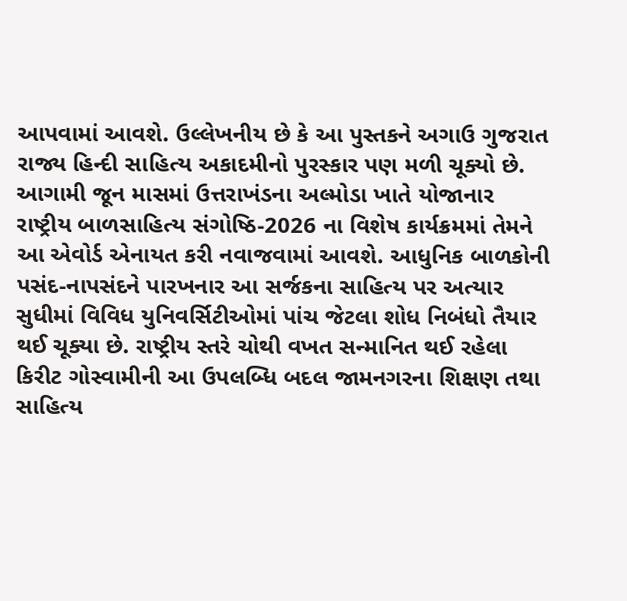આપવામાં આવશે. ઉલ્લેખનીય છે કે આ પુસ્તકને અગાઉ ગુજરાત રાજ્ય હિન્દી સાહિત્ય અકાદમીનો પુરસ્કાર પણ મળી ચૂક્યો છે. આગામી જૂન માસમાં ઉત્તરાખંડના અલ્મોડા ખાતે યોજાનાર રાષ્ટ્રીય બાળસાહિત્ય સંગોષ્ઠિ-2026 ના વિશેષ કાર્યક્રમમાં તેમને આ એવોર્ડ એનાયત કરી નવાજવામાં આવશે. આધુનિક બાળકોની પસંદ-નાપસંદને પારખનાર આ સર્જકના સાહિત્ય પર અત્યાર સુધીમાં વિવિધ યુનિવર્સિટીઓમાં પાંચ જેટલા શોધ નિબંધો તૈયાર થઈ ચૂક્યા છે. રાષ્ટ્રીય સ્તરે ચોથી વખત સન્માનિત થઈ રહેલા કિરીટ ગોસ્વામીની આ ઉપલબ્ધિ બદલ જામનગરના શિક્ષણ તથા સાહિત્ય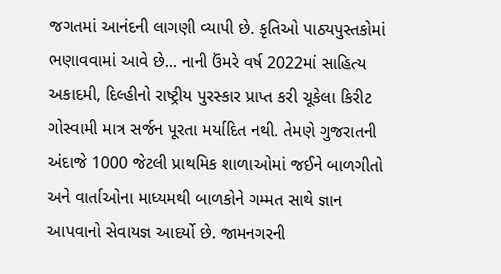જગતમાં આનંદની લાગણી વ્યાપી છે. કૃતિઓ પાઠ્યપુસ્તકોમાં ભણાવવામાં આવે છે... નાની ઉંમરે વર્ષ 2022માં સાહિત્ય અકાદમી, દિલ્હીનો રાષ્ટ્રીય પુરસ્કાર પ્રાપ્ત કરી ચૂકેલા કિરીટ ગોસ્વામી માત્ર સર્જન પૂરતા મર્યાદિત નથી. તેમણે ગુજરાતની અંદાજે 1000 જેટલી પ્રાથમિક શાળાઓમાં જઈને બાળગીતો અને વાર્તાઓના માધ્યમથી બાળકોને ગમ્મત સાથે જ્ઞાન આપવાનો સેવાયજ્ઞ આદર્યો છે. જામનગરની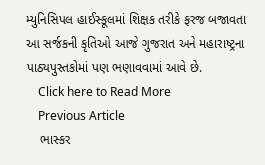મ્યુનિસિપલ હાઈસ્કૂલમાં શિક્ષક તરીકે ફરજ બજાવતા આ સર્જકની કૃતિઓ આજે ગુજરાત અને મહારાષ્ટ્રના પાઠ્યપુસ્તકોમાં પણ ભણાવવામાં આવે છે.
    Click here to Read More
    Previous Article
    ભાસ્કર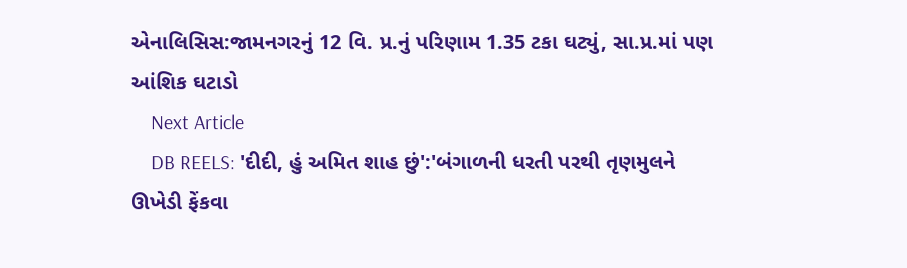એનાલિસિસ:જામનગરનું 12 વિ. પ્ર.નું પરિણામ 1.35 ટકા ઘટ્યું, સા.પ્ર.માં પણ આંશિક ઘટાડો
    Next Article
    DB REELS: 'દીદી, હું અમિત શાહ છું':'બંગાળની ધરતી પરથી તૃણમુલને ઊખેડી ફેંકવા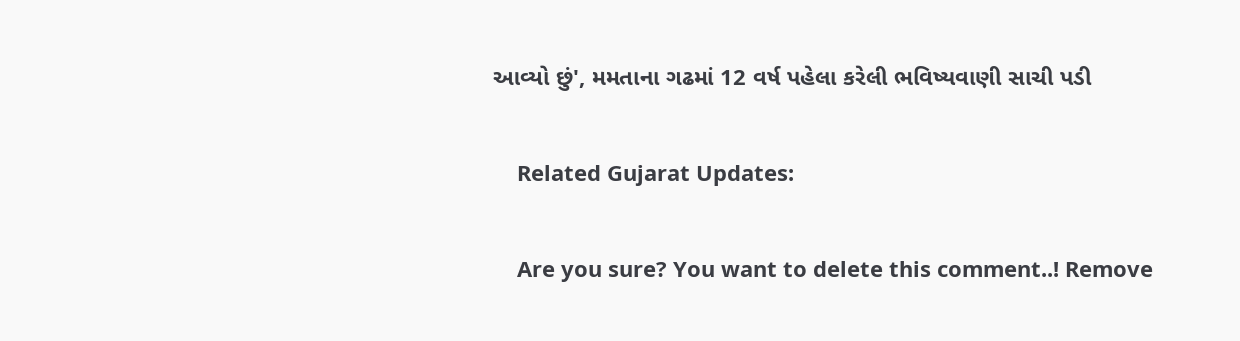આવ્યો છું', મમતાના ગઢમાં 12 વર્ષ પહેલા કરેલી ભવિષ્યવાણી સાચી પડી

    Related Gujarat Updates:

    Are you sure? You want to delete this comment..! Remove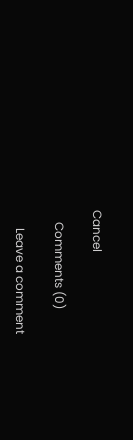Cancel

    Comments (0)

      Leave a comment